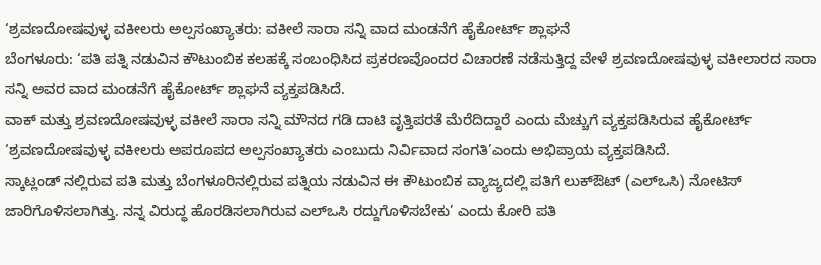‘ಶ್ರವಣದೋಷವುಳ್ಳ ವಕೀಲರು ಅಲ್ಪಸಂಖ್ಯಾತರು: ವಕೀಲೆ ಸಾರಾ ಸನ್ನಿ ವಾದ ಮಂಡನೆಗೆ ಹೈಕೋರ್ಟ್ ಶ್ಲಾಘನೆ
ಬೆಂಗಳೂರು: ‘ಪತಿ ಪತ್ನಿ ನಡುವಿನ ಕೌಟುಂಬಿಕ ಕಲಹಕ್ಕೆ ಸಂಬಂಧಿಸಿದ ಪ್ರಕರಣವೊಂದರ ವಿಚಾರಣೆ ನಡೆಸುತ್ತಿದ್ದ ವೇಳೆ ಶ್ರವಣದೋಷವುಳ್ಳ ವಕೀಲಾರದ ಸಾರಾ ಸನ್ನಿ ಅವರ ವಾದ ಮಂಡನೆಗೆ ಹೈಕೋರ್ಟ್ ಶ್ಲಾಘನೆ ವ್ಯಕ್ತಪಡಿಸಿದೆ.
ವಾಕ್ ಮತ್ತು ಶ್ರವಣದೋಷವುಳ್ಳ ವಕೀಲೆ ಸಾರಾ ಸನ್ನಿ ಮೌನದ ಗಡಿ ದಾಟಿ ವೃತ್ತಿಪರತೆ ಮೆರೆದಿದ್ದಾರೆ ಎಂದು ಮೆಚ್ಚುಗೆ ವ್ಯಕ್ತಪಡಿಸಿರುವ ಹೈಕೋರ್ಟ್ ‘ಶ್ರವಣದೋಷವುಳ್ಳ ವಕೀಲರು ಅಪರೂಪದ ಅಲ್ಪಸಂಖ್ಯಾತರು ಎಂಬುದು ನಿರ್ವಿವಾದ ಸಂಗತಿ’ಎಂದು ಅಭಿಪ್ರಾಯ ವ್ಯಕ್ತಪಡಿಸಿದೆ.
ಸ್ಕಾಟ್ಲಂಡ್ ನಲ್ಲಿರುವ ಪತಿ ಮತ್ತು ಬೆಂಗಳೂರಿನಲ್ಲಿರುವ ಪತ್ನಿಯ ನಡುವಿನ ಈ ಕೌಟುಂಬಿಕ ವ್ಯಾಜ್ಯದಲ್ಲಿ ಪತಿಗೆ ಲುಕ್ಔಟ್ (ಎಲ್ಒಸಿ) ನೋಟಿಸ್ ಜಾರಿಗೊಳಿಸಲಾಗಿತ್ತು. ನನ್ನ ವಿರುದ್ಧ ಹೊರಡಿಸಲಾಗಿರುವ ಎಲ್ಒಸಿ ರದ್ದುಗೊಳಿಸಬೇಕು’ ಎಂದು ಕೋರಿ ಪತಿ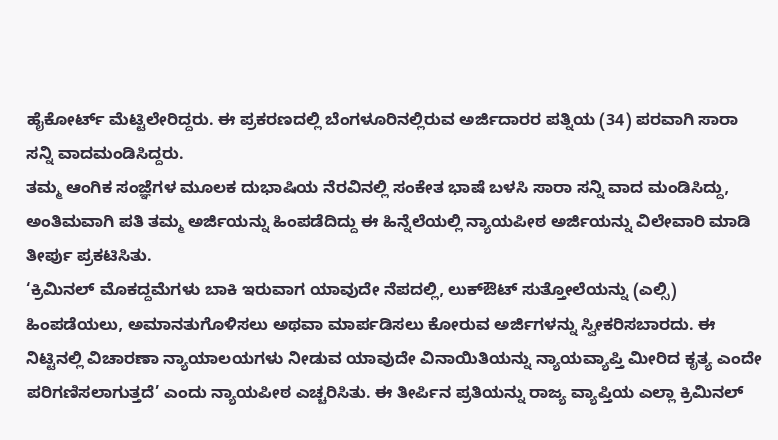ಹೈಕೋರ್ಟ್ ಮೆಟ್ಟಿಲೇರಿದ್ದರು. ಈ ಪ್ರಕರಣದಲ್ಲಿ ಬೆಂಗಳೂರಿನಲ್ಲಿರುವ ಅರ್ಜಿದಾರರ ಪತ್ನಿಯ (34) ಪರವಾಗಿ ಸಾರಾ ಸನ್ನಿ ವಾದಮಂಡಿಸಿದ್ದರು.
ತಮ್ಮ ಆಂಗಿಕ ಸಂಜ್ಞೆಗಳ ಮೂಲಕ ದುಭಾಷಿಯ ನೆರವಿನಲ್ಲಿ ಸಂಕೇತ ಭಾಷೆ ಬಳಸಿ ಸಾರಾ ಸನ್ನಿ ವಾದ ಮಂಡಿಸಿದ್ದು, ಅಂತಿಮವಾಗಿ ಪತಿ ತಮ್ಮ ಅರ್ಜಿಯನ್ನು ಹಿಂಪಡೆದಿದ್ದು ಈ ಹಿನ್ನೆಲೆಯಲ್ಲಿ ನ್ಯಾಯಪೀಠ ಅರ್ಜಿಯನ್ನು ವಿಲೇವಾರಿ ಮಾಡಿ ತೀರ್ಪು ಪ್ರಕಟಿಸಿತು.
‘ಕ್ರಿಮಿನಲ್ ಮೊಕದ್ದಮೆಗಳು ಬಾಕಿ ಇರುವಾಗ ಯಾವುದೇ ನೆಪದಲ್ಲಿ, ಲುಕ್ಔಟ್ ಸುತ್ತೋಲೆಯನ್ನು (ಎಲ್ಸಿ) ಹಿಂಪಡೆಯಲು, ಅಮಾನತುಗೊಳಿಸಲು ಅಥವಾ ಮಾರ್ಪಡಿಸಲು ಕೋರುವ ಅರ್ಜಿಗಳನ್ನು ಸ್ವೀಕರಿಸಬಾರದು. ಈ ನಿಟ್ಟಿನಲ್ಲಿ ವಿಚಾರಣಾ ನ್ಯಾಯಾಲಯಗಳು ನೀಡುವ ಯಾವುದೇ ವಿನಾಯಿತಿಯನ್ನು ನ್ಯಾಯವ್ಯಾಪ್ತಿ ಮೀರಿದ ಕೃತ್ಯ ಎಂದೇ ಪರಿಗಣಿಸಲಾಗುತ್ತದೆ’ ಎಂದು ನ್ಯಾಯಪೀಠ ಎಚ್ಚರಿಸಿತು. ಈ ತೀರ್ಪಿನ ಪ್ರತಿಯನ್ನು ರಾಜ್ಯ ವ್ಯಾಪ್ತಿಯ ಎಲ್ಲಾ ಕ್ರಿಮಿನಲ್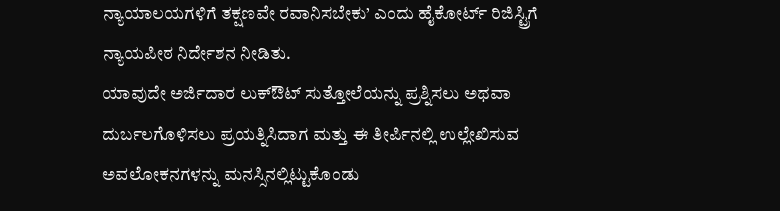ನ್ಯಾಯಾಲಯಗಳಿಗೆ ತಕ್ಷಣವೇ ರವಾನಿಸಬೇಕು’ ಎಂದು ಹೈಕೋರ್ಟ್ ರಿಜಿಸ್ಟ್ರಿಗೆ ನ್ಯಾಯಪೀಠ ನಿರ್ದೇಶನ ನೀಡಿತು.
ಯಾವುದೇ ಅರ್ಜಿದಾರ ಲುಕ್ಔಟ್ ಸುತ್ತೋಲೆಯನ್ನು ಪ್ರಶ್ನಿಸಲು ಅಥವಾ ದುರ್ಬಲಗೊಳಿಸಲು ಪ್ರಯತ್ನಿಸಿದಾಗ ಮತ್ತು ಈ ತೀರ್ಪಿನಲ್ಲಿ ಉಲ್ಲೇಖಿಸುವ ಅವಲೋಕನಗಳನ್ನು ಮನಸ್ಸಿನಲ್ಲಿಟ್ಟುಕೊಂಡು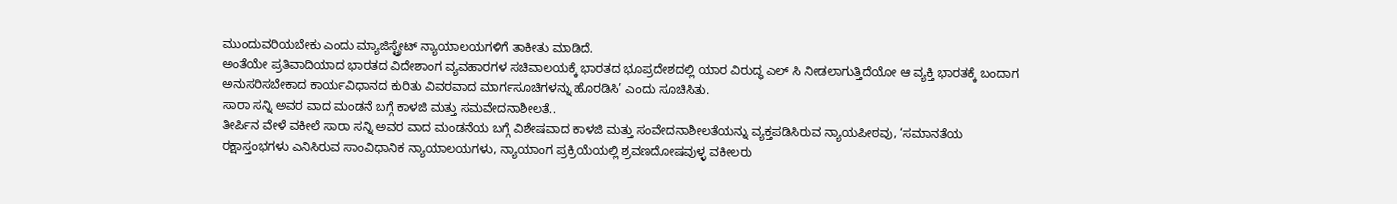ಮುಂದುವರಿಯಬೇಕು ಎಂದು ಮ್ಯಾಜಿಸ್ಟ್ರೇಟ್ ನ್ಯಾಯಾಲಯಗಳಿಗೆ ತಾಕೀತು ಮಾಡಿದೆ.
ಅಂತೆಯೇ ಪ್ರತಿವಾದಿಯಾದ ಭಾರತದ ವಿದೇಶಾಂಗ ವ್ಯವಹಾರಗಳ ಸಚಿವಾಲಯಕ್ಕೆ ಭಾರತದ ಭೂಪ್ರದೇಶದಲ್ಲಿ ಯಾರ ವಿರುದ್ಧ ಎಲ್ ಸಿ ನೀಡಲಾಗುತ್ತಿದೆಯೋ ಆ ವ್ಯಕ್ತಿ ಭಾರತಕ್ಕೆ ಬಂದಾಗ ಅನುಸರಿಸಬೇಕಾದ ಕಾರ್ಯವಿಧಾನದ ಕುರಿತು ವಿವರವಾದ ಮಾರ್ಗಸೂಚಿಗಳನ್ನು ಹೊರಡಿಸಿ’ ಎಂದು ಸೂಚಿಸಿತು.
ಸಾರಾ ಸನ್ನಿ ಅವರ ವಾದ ಮಂಡನೆ ಬಗ್ಗೆ ಕಾಳಜಿ ಮತ್ತು ಸಮವೇದನಾಶೀಲತೆ..
ತೀರ್ಪಿನ ವೇಳೆ ವಕೀಲೆ ಸಾರಾ ಸನ್ನಿ ಅವರ ವಾದ ಮಂಡನೆಯ ಬಗ್ಗೆ ವಿಶೇಷವಾದ ಕಾಳಜಿ ಮತ್ತು ಸಂವೇದನಾಶೀಲತೆಯನ್ನು ವ್ಯಕ್ತಪಡಿಸಿರುವ ನ್ಯಾಯಪೀಠವು, ‘ಸಮಾನತೆಯ ರಕ್ಷಾಸ್ತಂಭಗಳು ಎನಿಸಿರುವ ಸಾಂವಿಧಾನಿಕ ನ್ಯಾಯಾಲಯಗಳು, ನ್ಯಾಯಾಂಗ ಪ್ರಕ್ರಿಯೆಯಲ್ಲಿ ಶ್ರವಣದೋಷವುಳ್ಳ ವಕೀಲರು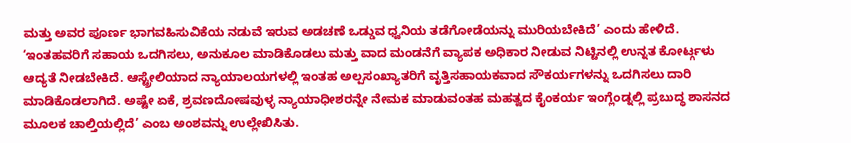ಮತ್ತು ಅವರ ಪೂರ್ಣ ಭಾಗವಹಿಸುವಿಕೆಯ ನಡುವೆ ಇರುವ ಅಡಚಣೆ ಒಡ್ಡುವ ಧ್ವನಿಯ ತಡೆಗೋಡೆಯನ್ನು ಮುರಿಯಬೇಕಿದೆ’ ಎಂದು ಹೇಳಿದೆ.
‘ಇಂತಹವರಿಗೆ ಸಹಾಯ ಒದಗಿಸಲು, ಅನುಕೂಲ ಮಾಡಿಕೊಡಲು ಮತ್ತು ವಾದ ಮಂಡನೆಗೆ ವ್ಯಾಪಕ ಅಧಿಕಾರ ನೀಡುವ ನಿಟ್ಟಿನಲ್ಲಿ ಉನ್ನತ ಕೋರ್ಟ್ಗಳು ಆದ್ಯತೆ ನೀಡಬೇಕಿದೆ. ಆಸ್ಟ್ರೇಲಿಯಾದ ನ್ಯಾಯಾಲಯಗಳಲ್ಲಿ ಇಂತಹ ಅಲ್ಪಸಂಖ್ಯಾತರಿಗೆ ವೃತ್ತಿಸಹಾಯಕವಾದ ಸೌಕರ್ಯಗಳನ್ನು ಒದಗಿಸಲು ದಾರಿ ಮಾಡಿಕೊಡಲಾಗಿದೆ. ಅಷ್ಟೇ ಏಕೆ, ಶ್ರವಣದೋಷವುಳ್ಳ ನ್ಯಾಯಾಧೀಶರನ್ನೇ ನೇಮಕ ಮಾಡುವಂತಹ ಮಹತ್ವದ ಕೈಂಕರ್ಯ ಇಂಗ್ಲೆಂಡ್ನಲ್ಲಿ ಪ್ರಬುದ್ಧ ಶಾಸನದ ಮೂಲಕ ಚಾಲ್ತಿಯಲ್ಲಿದೆ’ ಎಂಬ ಅಂಶವನ್ನು ಉಲ್ಲೇಖಿಸಿತು.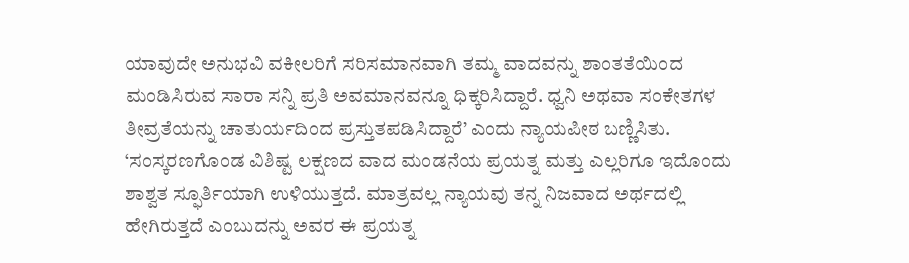ಯಾವುದೇ ಅನುಭವಿ ವಕೀಲರಿಗೆ ಸರಿಸಮಾನವಾಗಿ ತಮ್ಮ ವಾದವನ್ನು ಶಾಂತತೆಯಿಂದ ಮಂಡಿಸಿರುವ ಸಾರಾ ಸನ್ನಿ ಪ್ರತಿ ಅವಮಾನವನ್ನೂ ಧಿಕ್ಕರಿಸಿದ್ದಾರೆ. ಧ್ವನಿ ಅಥವಾ ಸಂಕೇತಗಳ ತೀವ್ರತೆಯನ್ನು ಚಾತುರ್ಯದಿಂದ ಪ್ರಸ್ತುತಪಡಿಸಿದ್ದಾರೆ’ ಎಂದು ನ್ಯಾಯಪೀಠ ಬಣ್ಣಿಸಿತು.
‘ಸಂಸ್ಕರಣಗೊಂಡ ವಿಶಿಷ್ಟ ಲಕ್ಷಣದ ವಾದ ಮಂಡನೆಯ ಪ್ರಯತ್ನ ಮತ್ತು ಎಲ್ಲರಿಗೂ ಇದೊಂದು ಶಾಶ್ವತ ಸ್ಫೂರ್ತಿಯಾಗಿ ಉಳಿಯುತ್ತದೆ. ಮಾತ್ರವಲ್ಲ ನ್ಯಾಯವು ತನ್ನ ನಿಜವಾದ ಅರ್ಥದಲ್ಲಿ ಹೇಗಿರುತ್ತದೆ ಎಂಬುದನ್ನು ಅವರ ಈ ಪ್ರಯತ್ನ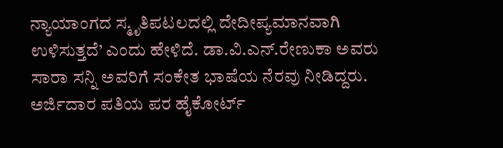ನ್ಯಾಯಾಂಗದ ಸ್ಮೃತಿಪಟಲದಲ್ಲಿ ದೇದೀಪ್ಯಮಾನವಾಗಿ ಉಳಿಸುತ್ತದೆ’ ಎಂದು ಹೇಳಿದೆ. ಡಾ.ವಿ.ಎನ್.ರೇಣುಕಾ ಅವರು ಸಾರಾ ಸನ್ನಿ ಅವರಿಗೆ ಸಂಕೇತ ಭಾಷೆಯ ನೆರವು ನೀಡಿದ್ದರು.
ಅರ್ಜಿದಾರ ಪತಿಯ ಪರ ಹೈಕೋರ್ಟ್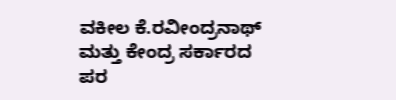ವಕೀಲ ಕೆ.ರವೀಂದ್ರನಾಥ್ ಮತ್ತು ಕೇಂದ್ರ ಸರ್ಕಾರದ ಪರ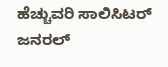ಹೆಚ್ಚುವರಿ ಸಾಲಿಸಿಟರ್ ಜನರಲ್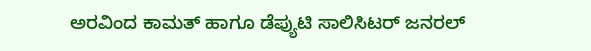ಅರವಿಂದ ಕಾಮತ್ ಹಾಗೂ ಡೆಪ್ಯುಟಿ ಸಾಲಿಸಿಟರ್ ಜನರಲ್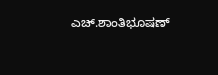ಎಚ್.ಶಾಂತಿಭೂಷಣ್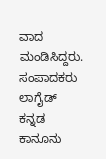ವಾದ ಮಂಡಿಸಿದ್ದರು.
ಸಂಪಾದಕರು
ಲಾಗೈಡ್ ಕನ್ನಡ ಕಾನೂನು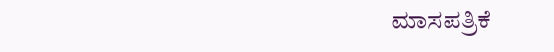ಮಾಸಪತ್ರಿಕೆ